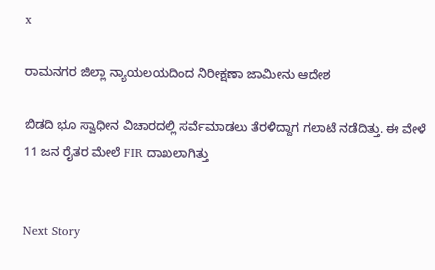x

ರಾಮನಗರ ಜಿಲ್ಲಾ ನ್ಯಾಯಲಯದಿಂದ ನಿರೀಕ್ಷಣಾ ಜಾಮೀನು ಆದೇಶ

ಬಿಡದಿ ಭೂ ಸ್ವಾಧೀನ ವಿಚಾರದಲ್ಲಿ ಸರ್ವೆಮಾಡಲು ತೆರಳಿದ್ದಾಗ ಗಲಾಟೆ ನಡೆದಿತ್ತು. ಈ ವೇಳೆ 11 ಜನ ರೈತರ ಮೇಲೆ FIR ದಾಖಲಾಗಿತ್ತು


Next Story